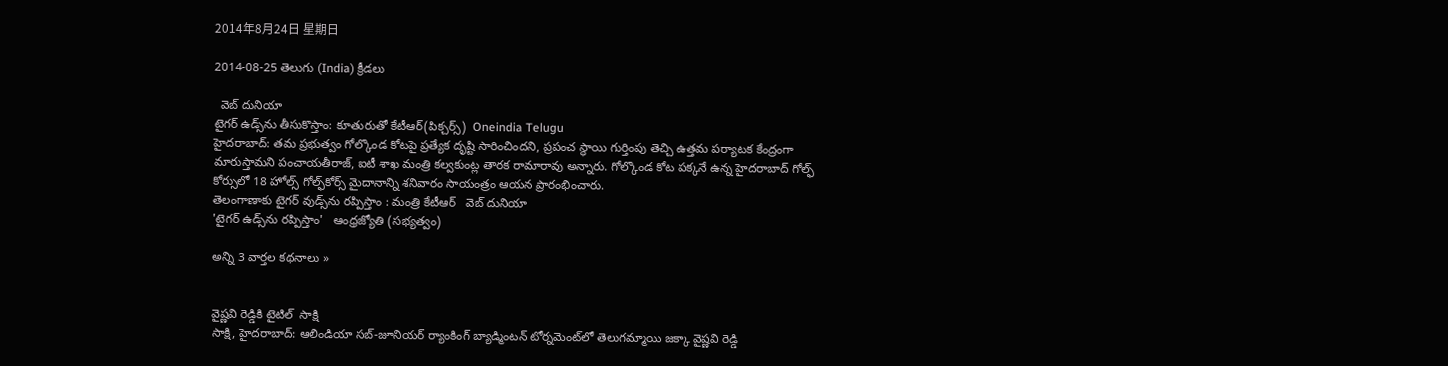2014年8月24日 星期日

2014-08-25 తెలుగు (India) క్రీడలు

  వెబ్ దునియా
టైగర్ ఉడ్స్‌ను తీసుకొస్తాం: కూతురుతో కేటీఆర్(పిక్చర్స్)  Oneindia Telugu
హైదరాబాద్: తమ ప్రభుత్వం గోల్కొండ కోటపై ప్రత్యేక దృష్టి సారించిందని, ప్రపంచ స్థాయి గుర్తింపు తెచ్చి ఉత్తమ పర్యాటక కేంద్రంగా మారుస్తామని పంచాయతీరాజ్‌, ఐటీ శాఖ మంత్రి కల్వకుంట్ల తారక రామారావు అన్నారు. గోల్కొండ కోట పక్కనే ఉన్న హైదరాబాద్‌ గోల్ఫ్ కోర్సులో 18 హోల్స్‌ గోల్ఫ్‌కోర్స్‌ మైదానాన్ని శనివారం సాయంత్రం ఆయన ప్రారంభించారు.
తెలంగాణాకు టైగర్ వుడ్స్‌ను రప్పిస్తాం : మంత్రి కేటీఆర్   వెబ్ దునియా
'టైగర్‌ ఉడ్స్‌ను రప్పిస్తాం'   ఆంధ్రజ్యోతి (సభ్యత్వం)

అన్ని 3 వార్తల కథనాలు »


వైష్ణవి రెడ్డికి టైటిల్  సాక్షి
సాక్షి, హైదరాబాద్: ఆలిండియా సబ్-జూనియర్ ర్యాంకింగ్ బ్యాడ్మింటన్ టోర్నమెంట్‌లో తెలుగమ్మాయి జక్కా వైష్ణవి రెడ్డి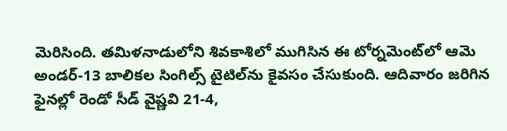మెరిసింది. తమిళనాడులోని శివకాశిలో ముగిసిన ఈ టోర్నమెంట్‌లో ఆమె అండర్-13 బాలికల సింగిల్స్ టైటిల్‌ను కైవసం చేసుకుంది. ఆదివారం జరిగిన ఫైనల్లో రెండో సీడ్ వైష్ణవి 21-4,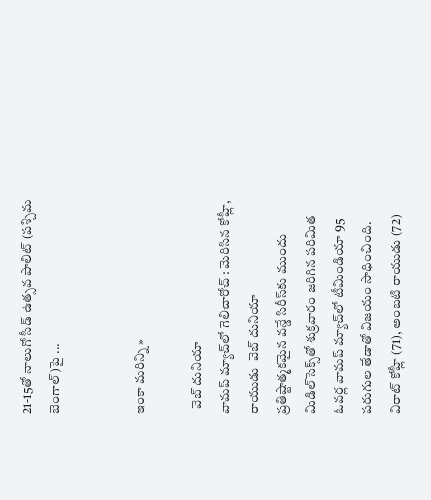21-15తో నాలుగో సీడ్ ఉత్సవ పాలిట్ (పశ్చిమ బెంగాల్)పై ...


ఇంకా మరిన్ని »

  వెబ్ దునియా
వామప్ మ్యాచ్‌లో గెలిచారోచ్ : మెరిసిన కోహ్లీ, రాయుడు  వెబ్ దునియా
ప్రతిష్టాత్మకమైన వన్డే సిరీస్‌కు ముందు మిడిల్‌సెక్స్‌తో శుక్రవారం జరిగిన పరిమిత ఓవర్ల వామప్ మ్యాచ్‌లో టీమిండియా 95 పరుగుల తేడాతో విజయం సాధించింది. విరాట్ కోహ్లీ (71), అంబటి రాయుడు (72)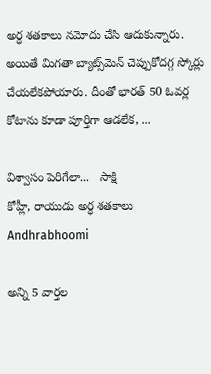అర్ధ శతకాలు నమోదు చేసి ఆదుకున్నారు. అయితే మిగతా బ్యాట్స్‌మెన్ చెప్పుకోదగ్గ స్కోర్లు చేయలేకపోయారు. దీంతో భారత్ 50 ఓవర్ల కోటాను కూడా పూర్తిగా ఆడలేక, ...

విశ్వాసం పెరిగేలా...   సాక్షి
కోహ్లీ, రాయుడు అర్ధ శతకాలు   Andhrabhoomi

అన్ని 5 వార్తల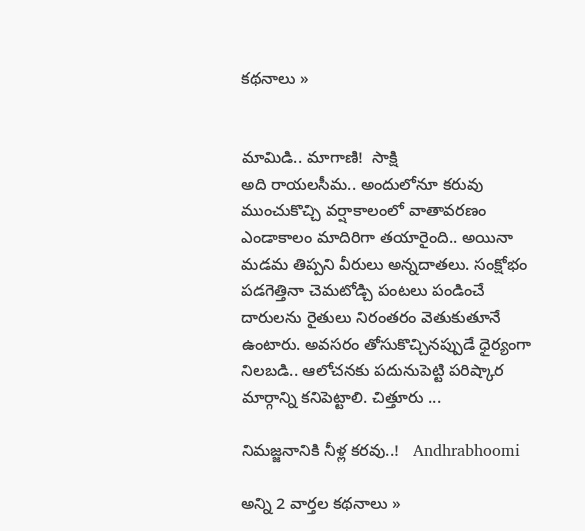కథనాలు »


మామిడి.. మాగాణి!  సాక్షి
అది రాయలసీమ.. అందులోనూ కరువు ముంచుకొచ్చి వర్షాకాలంలో వాతావరణం ఎండాకాలం మాదిరిగా తయారైంది.. అయినా మడమ తిప్పని వీరులు అన్నదాతలు. సంక్షోభం పడగెత్తినా చెమటోడ్చి పంటలు పండించే దారులను రైతులు నిరంతరం వెతుకుతూనే ఉంటారు. అవసరం తోసుకొచ్చినప్పుడే ధైర్యంగా నిలబడి.. ఆలోచనకు పదునుపెట్టి పరిష్కార మార్గాన్ని కనిపెట్టాలి. చిత్తూరు ...

నిమజ్జనానికి నీళ్ల కరవు..!   Andhrabhoomi

అన్ని 2 వార్తల కథనాలు »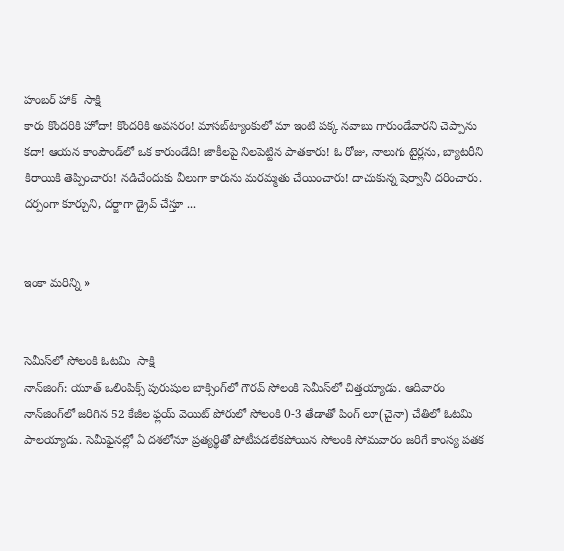హంబర్ హాక్  సాక్షి
కారు కొందరికి హోదా! కొందరికి అవసరం! మాసబ్‌ట్యాంకులో మా ఇంటి పక్క నవాబు గారుండేవారని చెప్పాను కదా! ఆయన కాంపౌండ్‌లో ఒక కారుండేది! జాకీలపై నిలపెట్టిన పాతకారు! ఓ రోజు, నాలుగు టైర్లను, బ్యాటరీని కిరాయికి తెప్పించారు! నడిచేందుకు వీలుగా కారును మరమ్మతు చేయించారు! దాచుకున్న షెర్వానీ దరించారు. దర్పంగా కూర్చుని, దర్జాగా డ్రైవ్ చేస్తూ ...


ఇంకా మరిన్ని »


సెమీస్‌లో సోలంకి ఓటమి  సాక్షి
నాన్‌జింగ్: యూత్ ఒలింపిక్స్ పురుషుల బాక్సింగ్‌లో గౌరవ్ సోలంకి సెమీస్‌లో చిత్తయ్యాడు. ఆదివారం నాన్‌జింగ్‌లో జరిగిన 52 కేజీల ఫ్లయ్ వెయిట్ పోరులో సోలంకి 0-3 తేడాతో పింగ్ లూ(చైనా) చేతిలో ఓటమి పాలయ్యాడు. సెమీఫైనల్లో ఏ దశలోనూ ప్రత్యర్థితో పోటీపడలేకపోయిన సోలంకి సోమవారం జరిగే కాంస్య పతక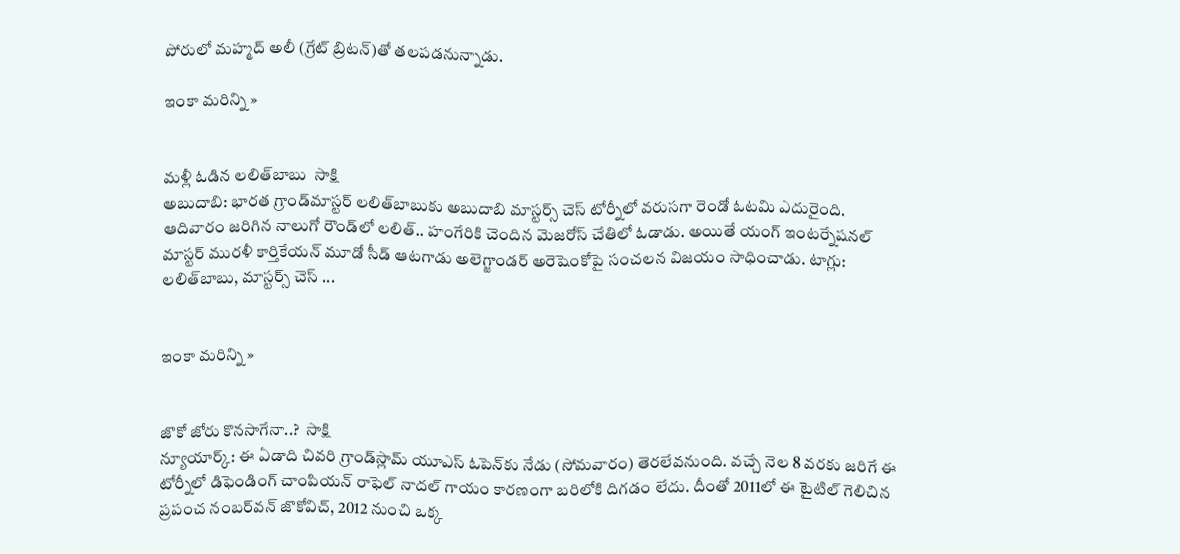పోరులో మహ్మద్ అలీ (గ్రేట్ బ్రిటన్)తో తలపడనున్నాడు.

ఇంకా మరిన్ని »


మళ్లీ ఓడిన లలిత్‌బాబు  సాక్షి
అబుదాబి: భారత గ్రాండ్‌మాస్టర్ లలిత్‌బాబుకు అబుదాబి మాస్టర్స్ చెస్ టోర్నీలో వరుసగా రెండో ఓటమి ఎదురైంది. ఆదివారం జరిగిన నాలుగో రౌండ్‌లో లలిత్.. హంగేరికి చెందిన మెజరోస్ చేతిలో ఓడాడు. అయితే యంగ్ ఇంటర్నేషనల్ మాస్టర్ మురళీ కార్తికేయన్ మూడో సీడ్ ఆటగాడు అలెగ్జాండర్ అరెషెంకోపై సంచలన విజయం సాధించాడు. టాగ్లు: లలిత్‌బాబు, మాస్టర్స్ చెస్ ...


ఇంకా మరిన్ని »


జొకో జోరు కొనసాగేనా..?  సాక్షి
న్యూయార్క్: ఈ ఏడాది చివరి గ్రాండ్‌స్లామ్ యూఎస్ ఓపెన్‌కు నేడు (సోమవారం) తెరలేవనుంది. వచ్చే నెల 8 వరకు జరిగే ఈ టోర్నీలో డిఫెండింగ్ చాంపియన్ రాఫెల్ నాదల్ గాయం కారణంగా బరిలోకి దిగడం లేదు. దీంతో 2011లో ఈ టైటిల్ గెలిచిన ప్రపంచ నంబర్‌వన్ జొకోవిచ్, 2012 నుంచి ఒక్క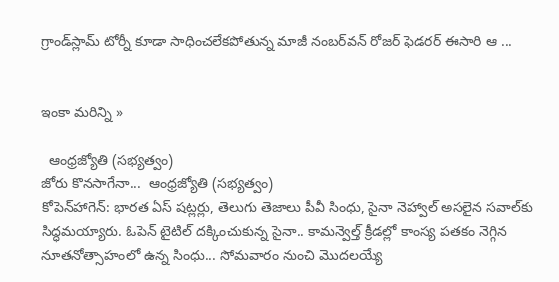గ్రాండ్‌స్లామ్ టోర్నీ కూడా సాధించలేకపోతున్న మాజీ నంబర్‌వన్ రోజర్ ఫెడరర్ ఈసారి ఆ ...


ఇంకా మరిన్ని »

  ఆంధ్రజ్యోతి (సభ్యత్వం)
జోరు కొనసాగేనా...  ఆంధ్రజ్యోతి (సభ్యత్వం)
కోపెన్‌హాగెన్‌: భారత ఏస్‌ షట్లర్లు, తెలుగు తెజాలు పీవీ సింధు, సైనా నెహ్వాల్‌ అసలైన సవాల్‌కు సిద్ధమయ్యారు. ఓపెన్‌ టైటిల్‌ దక్కించుకున్న సైనా.. కామన్వెల్త్‌ క్రీడల్లో కాంస్య పతకం నెగ్గిన నూతనోత్సాహంలో ఉన్న సింధు... సోమవారం నుంచి మొదలయ్యే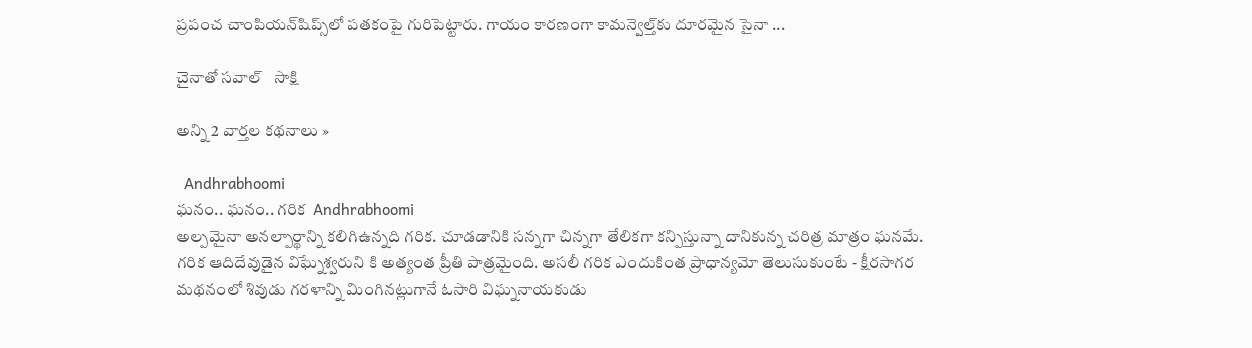ప్రపంచ చాంపియన్‌షిప్స్‌లో పతకంపై గురిపెట్టారు. గాయం కారణంగా కామన్వెల్త్‌కు దూరమైన సైనా ...

చైనాతో సవాల్   సాక్షి

అన్ని 2 వార్తల కథనాలు »

  Andhrabhoomi
ఘనం.. ఘనం.. గరిక  Andhrabhoomi
అల్పమైనా అనల్పార్థాన్ని కలిగిఉన్నది గరిక. చూడడానికి సన్నగా చిన్నగా తేలికగా కన్పిస్తున్నా దానికున్న చరిత్ర మాత్రం ఘనమే. గరిక ఆదిదేవుడైన విఘ్నేశ్వరుని కి అత్యంత ప్రీతి పాత్రమైంది. అసలీ గరిక ఎందుకింత ప్రాధాన్యమో తెలుసుకుంటే - క్షీరసాగర మథనంలో శివుడు గరళాన్ని మింగినట్లుగానే ఓసారి విఘ్ననాయకుడు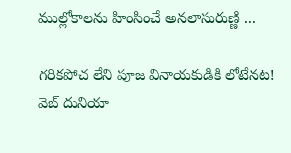ముల్లోకాలను హింసించే అనలాసురుణ్ణి ...

గరికపోచ లేని పూజ వినాయకుడికి లోటేనట!   వెబ్ దునియా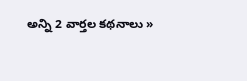అన్ని 2 వార్తల కథనాలు »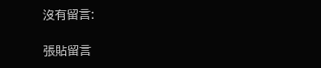沒有留言:

張貼留言